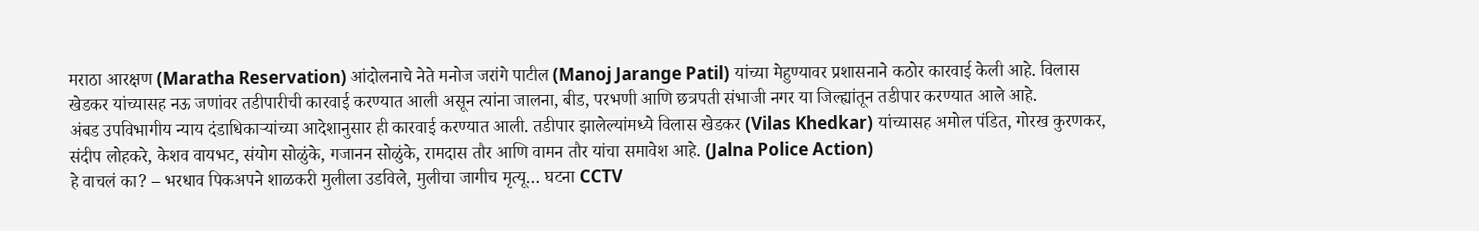मराठा आरक्षण (Maratha Reservation) आंदोलनाचे नेते मनोज जरांगे पाटील (Manoj Jarange Patil) यांच्या मेहुण्यावर प्रशासनाने कठोर कारवाई केली आहे. विलास खेडकर यांच्यासह नऊ जणांवर तडीपारीची कारवाई करण्यात आली असून त्यांना जालना, बीड, परभणी आणि छत्रपती संभाजी नगर या जिल्ह्यांतून तडीपार करण्यात आले आहे.
अंबड उपविभागीय न्याय दंडाधिकाऱ्यांच्या आदेशानुसार ही कारवाई करण्यात आली. तडीपार झालेल्यांमध्ये विलास खेडकर (Vilas Khedkar) यांच्यासह अमोल पंडित, गोरख कुरणकर, संदीप लोहकरे, केशव वायभट, संयोग सोळुंके, गजानन सोळुंके, रामदास तौर आणि वामन तौर यांचा समावेश आहे. (Jalna Police Action)
हे वाचलं का? – भरधाव पिकअपने शाळकरी मुलीला उडविले, मुलीचा जागीच मृत्यू… घटना CCTV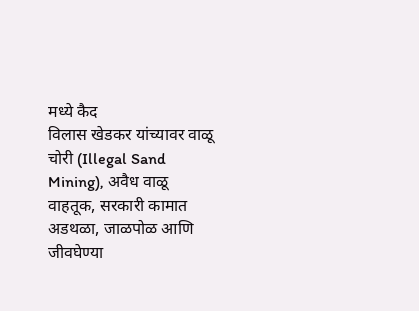मध्ये कैद
विलास खेडकर यांच्यावर वाळू चोरी (Illegal Sand Mining), अवैध वाळू वाहतूक, सरकारी कामात अडथळा, जाळपोळ आणि जीवघेण्या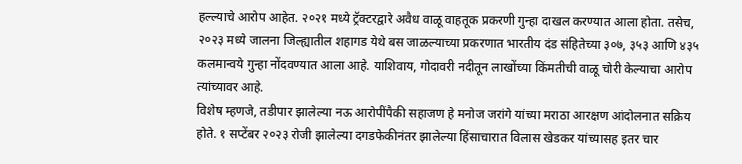हल्ल्याचे आरोप आहेत. २०२१ मध्ये ट्रॅक्टरद्वारे अवैध वाळू वाहतूक प्रकरणी गुन्हा दाखल करण्यात आला होता. तसेच, २०२३ मध्ये जालना जिल्ह्यातील शहागड येथे बस जाळल्याच्या प्रकरणात भारतीय दंड संहितेच्या ३०७, ३५३ आणि ४३५ कलमान्वये गुन्हा नोंदवण्यात आला आहे. याशिवाय, गोदावरी नदीतून लाखोंच्या किंमतीची वाळू चोरी केल्याचा आरोप त्यांच्यावर आहे.
विशेष म्हणजे, तडीपार झालेल्या नऊ आरोपींपैकी सहाजण हे मनोज जरांगे यांच्या मराठा आरक्षण आंदोलनात सक्रिय होते. १ सप्टेंबर २०२३ रोजी झालेल्या दगडफेकीनंतर झालेल्या हिंसाचारात विलास खेडकर यांच्यासह इतर चार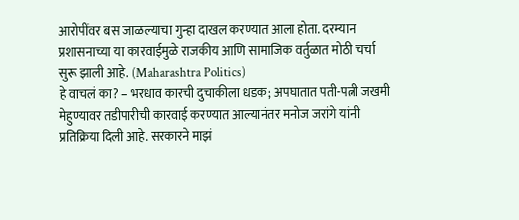आरोपींवर बस जाळल्याचा गुन्हा दाखल करण्यात आला होता. दरम्यान प्रशासनाच्या या कारवाईमुळे राजकीय आणि सामाजिक वर्तुळात मोठी चर्चा सुरू झाली आहे. (Maharashtra Politics)
हे वाचलं का? – भरधाव कारची दुचाकीला धडक; अपघातात पती-पत्नी जखमी
मेहुण्यावर तडीपारीची कारवाई करण्यात आल्यानंतर मनोज जरांगे यांनी प्रतिक्रिया दिली आहे. सरकारने माझं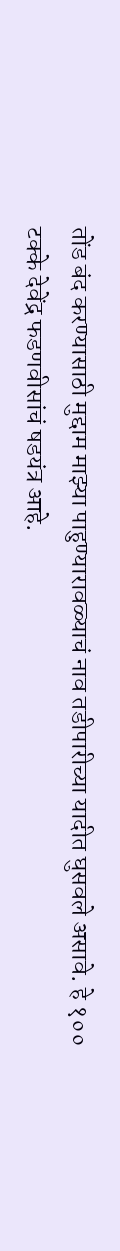तोंड बंद करण्यासाठी मुद्दाम माझ्या पाहुण्यारावळ्याचं नाव तडीपारीच्या यादीत घुसवले असावे. हे १०० टक्के देवेंद्र फडणवीसांचं षडयंत्र आहे.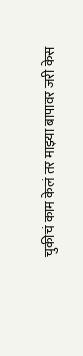चुकीचं काम केलं तर माझ्या बापावर जरी केस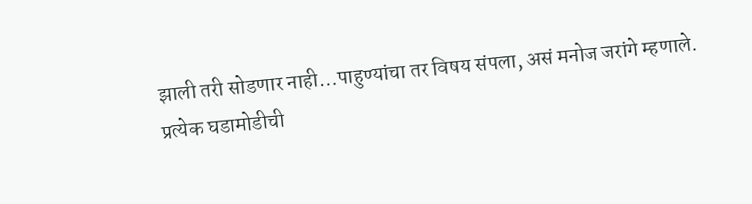झाली तरी सोडणार नाही…पाहुण्यांचा तर विषय संपला, असं मनोज जरांगे म्हणाले.
प्रत्येक घडामोडीची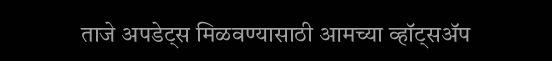ताजे अपडेट्स मिळवण्यासाठी आमच्या व्हॉट्सॲप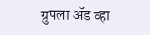ग्रुपला ॲड व्हा